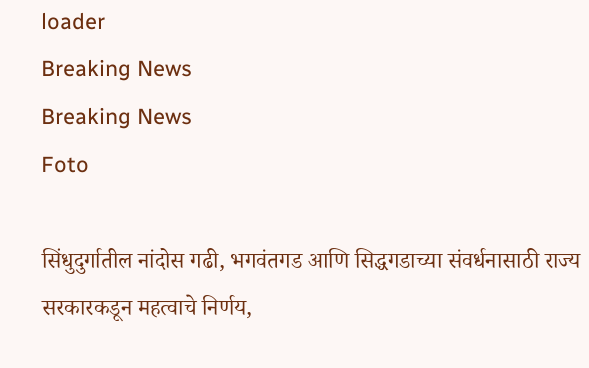loader
Breaking News
Breaking News
Foto

सिंधुदुर्गातील नांदोस गढी, भगवंतगड आणि सिद्धगडाच्या संवर्धनासाठी राज्य सरकारकडून महत्वाचे निर्णय,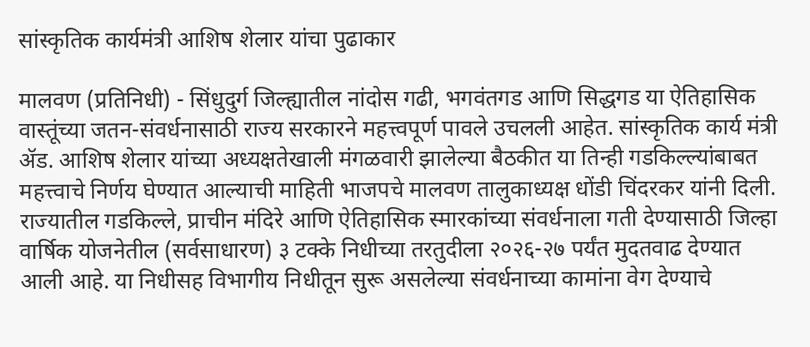सांस्कृतिक कार्यमंत्री आशिष शेलार यांचा पुढाकार

मालवण (प्रतिनिधी) - सिंधुदुर्ग जिल्ह्यातील नांदोस गढी, भगवंतगड आणि सिद्धगड या ऐतिहासिक वास्तूंच्या जतन-संवर्धनासाठी राज्य सरकारने महत्त्वपूर्ण पावले उचलली आहेत. सांस्कृतिक कार्य मंत्री ॲड. आशिष शेलार यांच्या अध्यक्षतेखाली मंगळवारी झालेल्या बैठकीत या तिन्ही गडकिल्ल्यांबाबत महत्त्वाचे निर्णय घेण्यात आल्याची माहिती भाजपचे मालवण तालुकाध्यक्ष धोंडी चिंदरकर यांनी दिली. राज्यातील गडकिल्ले, प्राचीन मंदिरे आणि ऐतिहासिक स्मारकांच्या संवर्धनाला गती देण्यासाठी जिल्हा वार्षिक योजनेतील (सर्वसाधारण) ३ टक्के निधीच्या तरतुदीला २०२६-२७ पर्यंत मुदतवाढ देण्यात आली आहे. या निधीसह विभागीय निधीतून सुरू असलेल्या संवर्धनाच्या कामांना वेग देण्याचे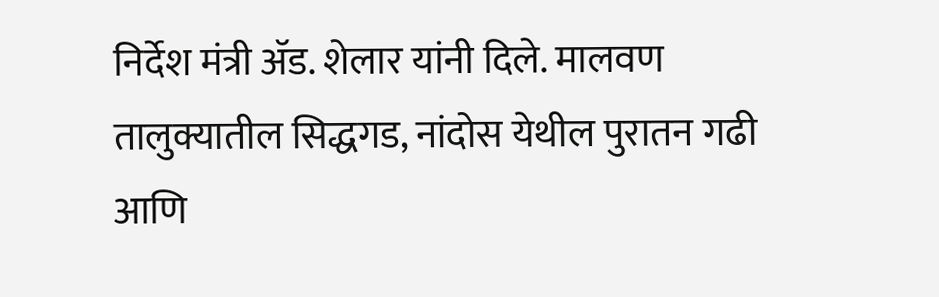निर्देश मंत्री ॲड. शेलार यांनी दिले. मालवण तालुक्यातील सिद्धगड, नांदोस येथील पुरातन गढी आणि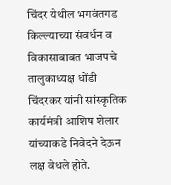चिंदर येथील भगवंतगड किल्ल्याच्या संवर्धन व विकासाबाबत भाजपचे तालुकाध्यक्ष धोंडी चिंदरकर यांनी सांस्कृतिक कार्यमंत्री आशिष शेलार यांच्याकडे निवेदने देऊन लक्ष वेधले होते.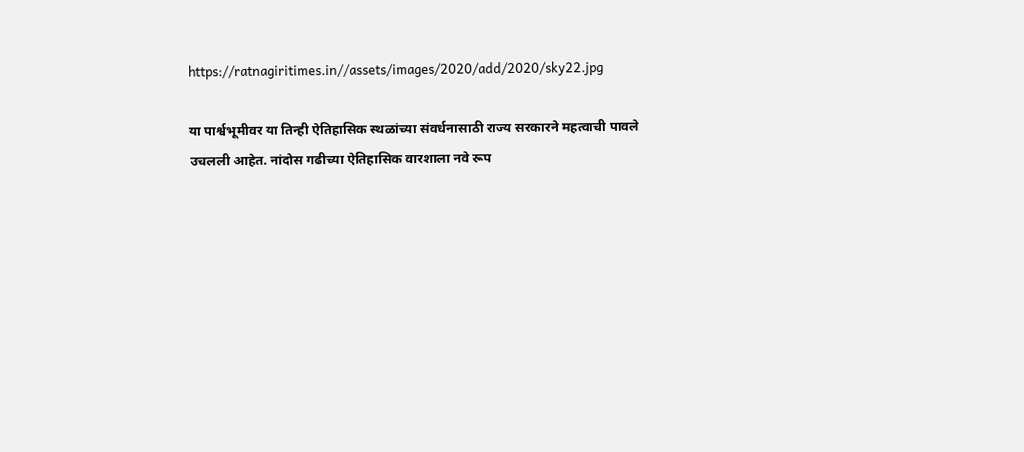https://ratnagiritimes.in//assets/images/2020/add/2020/sky22.jpg

या पार्श्वभूमीवर या तिन्ही ऐतिहासिक स्थळांच्या संवर्धनासाठी राज्य सरकारने महत्वाची पावले उचलली आहेत. नांदोस गढीच्या ऐतिहासिक वारशाला नवे रूप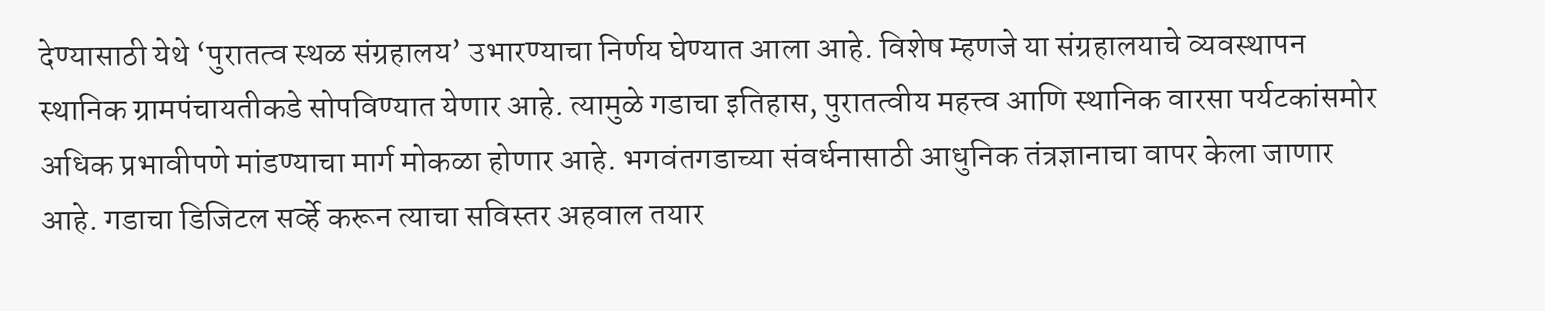देण्यासाठी येथे ‘पुरातत्व स्थळ संग्रहालय’ उभारण्याचा निर्णय घेण्यात आला आहे. विशेष म्हणजे या संग्रहालयाचे व्यवस्थापन स्थानिक ग्रामपंचायतीकडे सोपविण्यात येणार आहे. त्यामुळे गडाचा इतिहास, पुरातत्वीय महत्त्व आणि स्थानिक वारसा पर्यटकांसमोर अधिक प्रभावीपणे मांडण्याचा मार्ग मोकळा होणार आहे. भगवंतगडाच्या संवर्धनासाठी आधुनिक तंत्रज्ञानाचा वापर केला जाणार आहे. गडाचा डिजिटल सर्व्हे करून त्याचा सविस्तर अहवाल तयार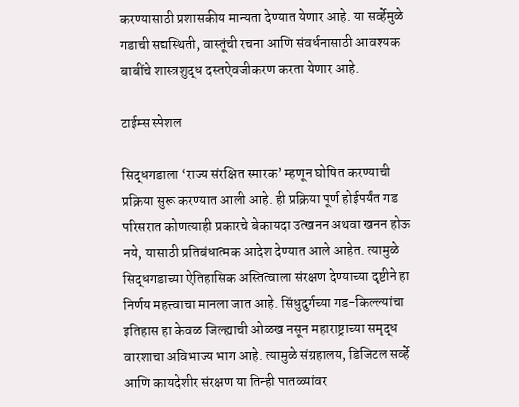करण्यासाठी प्रशासकीय मान्यता देण्यात येणार आहे. या सर्व्हेमुळे गडाची सद्यस्थिती, वास्तूंची रचना आणि संवर्धनासाठी आवश्यक बाबींचे शास्त्रशुद्ध दस्तऐवजीकरण करता येणार आहे.

टाईम्स स्पेशल

सिद्धगडाला ‘राज्य संरक्षित स्मारक’ म्हणून घोषित करण्याची प्रक्रिया सुरू करण्यात आली आहे. ही प्रक्रिया पूर्ण होईपर्यंत गड परिसरात कोणत्याही प्रकारचे बेकायदा उत्खनन अथवा खनन होऊ नये, यासाठी प्रतिबंधात्मक आदेश देण्यात आले आहेत. त्यामुळे सिद्धगडाच्या ऐतिहासिक अस्तित्वाला संरक्षण देण्याच्या दृष्टीने हा निर्णय महत्त्वाचा मानला जात आहे. सिंधुदुर्गच्या गड-किल्ल्यांचा इतिहास हा केवळ जिल्ह्याची ओळख नसून महाराष्ट्राच्या समृद्ध वारशाचा अविभाज्य भाग आहे. त्यामुळे संग्रहालय, डिजिटल सर्व्हे आणि कायदेशीर संरक्षण या तिन्ही पातळ्यांवर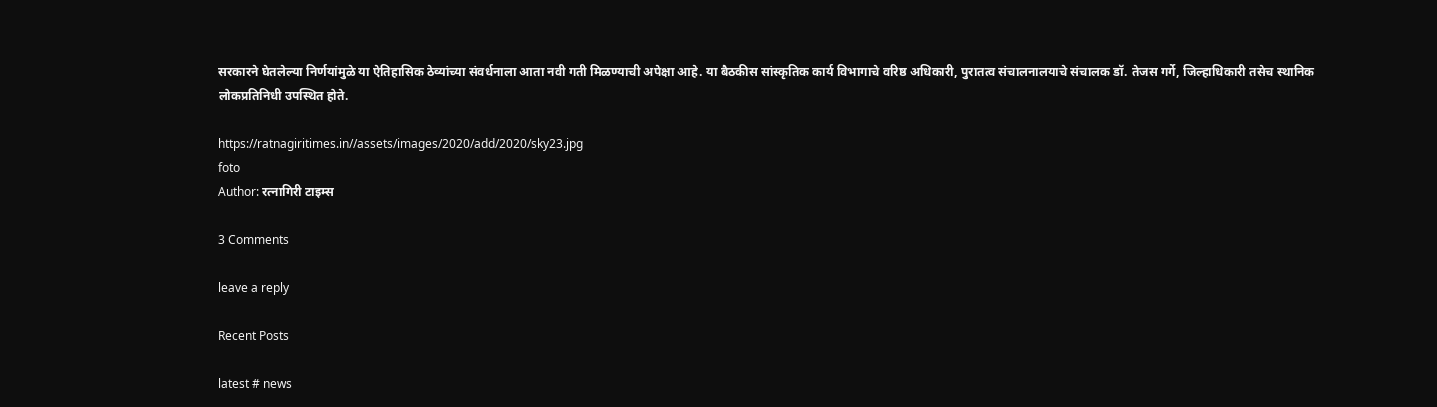सरकारने घेतलेल्या निर्णयांमुळे या ऐतिहासिक ठेव्यांच्या संवर्धनाला आता नवी गती मिळण्याची अपेक्षा आहे. या बैठकीस सांस्कृतिक कार्य विभागाचे वरिष्ठ अधिकारी, पुरातत्व संचालनालयाचे संचालक डॉ. तेजस गर्गे, जिल्हाधिकारी तसेच स्थानिक लोकप्रतिनिधी उपस्थित होते.

https://ratnagiritimes.in//assets/images/2020/add/2020/sky23.jpg
foto
Author: रत्नागिरी टाइम्स

3 Comments

leave a reply

Recent Posts

latest # news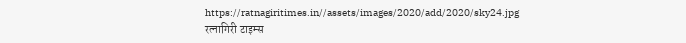https://ratnagiritimes.in//assets/images/2020/add/2020/sky24.jpg
रत्नागिरी टाइम्स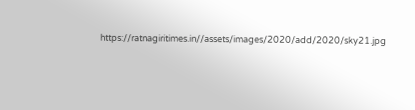https://ratnagiritimes.in//assets/images/2020/add/2020/sky21.jpg